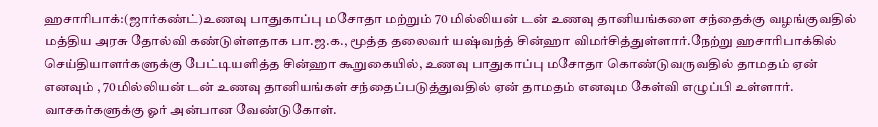ஹசாரிபாக்:(ஜார்கண்ட்)உணவு பாதுகாப்பு மசோதா மற்றும் 70 மில்லியன் டன் உணவு தானியங்களை சந்தைக்கு வழங்குவதில் மத்திய அரசு தோல்வி கண்டுள்ளதாக பா.ஜ.க., மூத்த தலைவர் யஷ்வந்த் சின்ஹா விமர்சித்துள்ளார்.நேற்று ஹசாரிபாக்கில் செய்தியாளர்களுக்கு பேட்டியளித்த சின்ஹா கூறுகையில், உணவு பாதுகாப்பு மசோதா கொண்டுவருவதில் தாமதம் ஏன் எனவும் , 70மில்லியன் டன் உணவு தானியங்கள் சந்தைப்படுத்துவதில் ஏன் தாமதம் எனவும கேள்வி எழுப்பி உள்ளார்.
வாசகர்களுக்கு ஓர் அன்பான வேண்டுகோள்.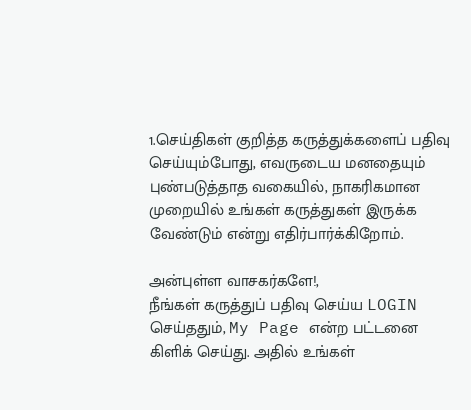1.செய்திகள் குறித்த கருத்துக்களைப் பதிவு செய்யும்போது, எவருடைய மனதையும் புண்படுத்தாத வகையில், நாகரிகமான முறையில் உங்கள் கருத்துகள் இருக்க வேண்டும் என்று எதிர்பார்க்கிறோம்.

அன்புள்ள வாசகர்களே!,
நீங்கள் கருத்துப் பதிவு செய்ய LOGIN செய்ததும், My Page என்ற பட்டனை கிளிக் செய்து. அதில் உங்கள்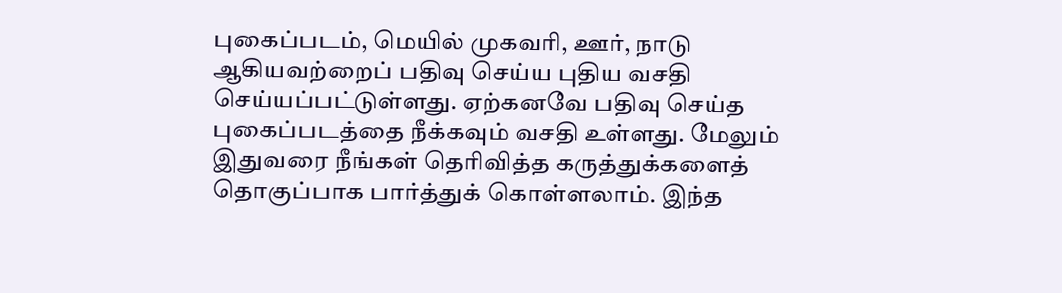புகைப்படம், மெயில் முகவரி, ஊர், நாடு ஆகியவற்றைப் பதிவு செய்ய புதிய வசதி செய்யப்பட்டுள்ளது. ஏற்கனவே பதிவு செய்த புகைப்படத்தை நீக்கவும் வசதி உள்ளது. மேலும் இதுவரை நீங்கள் தெரிவித்த கருத்துக்களைத் தொகுப்பாக பார்த்துக் கொள்ளலாம். இந்த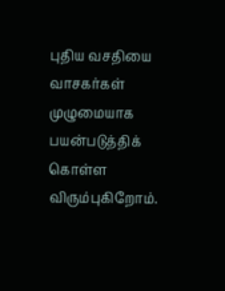புதிய வசதியை வாசகர்கள் முழுமையாக பயன்படுத்திக் கொள்ள விரும்புகிறோம்.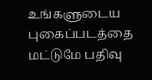உங்களுடைய புகைப்படத்தை மட்டுமே பதிவு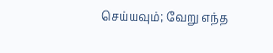செய்யவும்; வேறு எந்த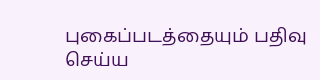புகைப்படத்தையும் பதிவு செய்ய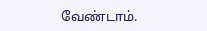வேண்டாம்.